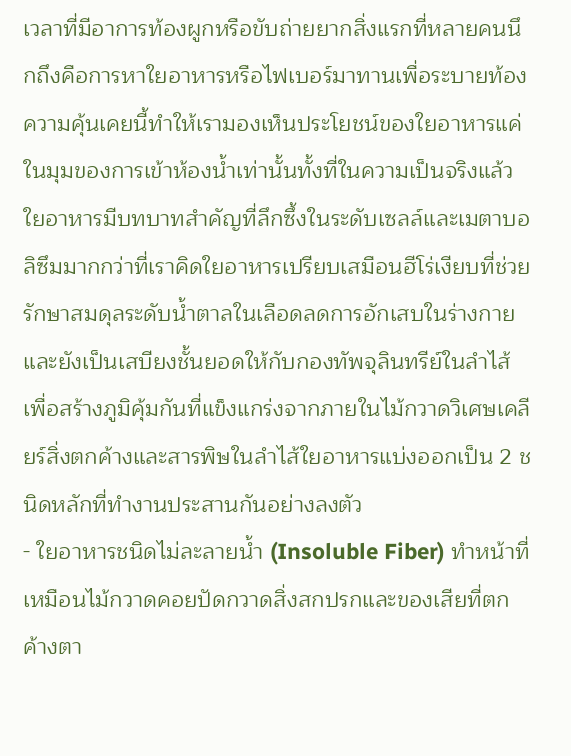เวลาที่มีอาการท้องผูกหรือขับถ่ายยากสิ่งแรกที่หลายคนนึกถึงคือการหาใยอาหารหรือไฟเบอร์มาทานเพื่อระบายท้องความคุ้นเคยนี้ทำให้เรามองเห็นประโยชน์ของใยอาหารแค่ในมุมของการเข้าห้องน้ำเท่านั้นทั้งที่ในความเป็นจริงแล้วใยอาหารมีบทบาทสำคัญที่ลึกซึ้งในระดับเซลล์และเมตาบอลิซึมมากกว่าที่เราคิดใยอาหารเปรียบเสมือนฮีโร่เงียบที่ช่วยรักษาสมดุลระดับน้ำตาลในเลือดลดการอักเสบในร่างกายและยังเป็นเสบียงชั้นยอดให้กับกองทัพจุลินทรีย์ในลำไส้ เพื่อสร้างภูมิคุ้มกันที่แข็งแกร่งจากภายในไม้กวาดวิเศษเคลียร์สิ่งตกค้างและสารพิษในลำไส้ใยอาหารแบ่งออกเป็น 2 ชนิดหลักที่ทำงานประสานกันอย่างลงตัว
- ใยอาหารชนิดไม่ละลายน้ำ (Insoluble Fiber) ทำหน้าที่เหมือนไม้กวาดคอยปัดกวาดสิ่งสกปรกและของเสียที่ตกค้างตา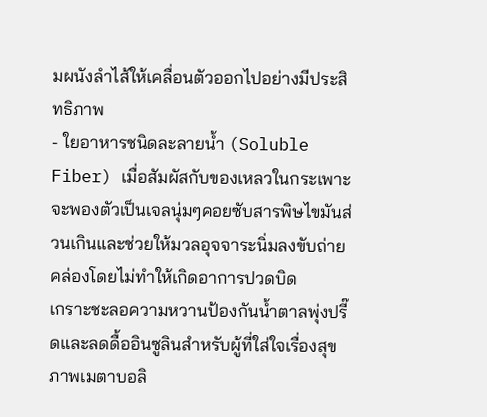มผนังลำไส้ให้เคลื่อนตัวออกไปอย่างมีประสิทธิภาพ
- ใยอาหารชนิดละลายน้ำ (Soluble Fiber) เมื่อสัมผัสกับของเหลวในกระเพาะจะพองตัวเป็นเจลนุ่มๆคอยซับสารพิษไขมันส่วนเกินและช่วยให้มวลอุจจาระนิ่มลงขับถ่ายคล่องโดยไม่ทำให้เกิดอาการปวดบิด
เกราะชะลอความหวานป้องกันน้ำตาลพุ่งปรี๊ดและลดดื้ออินซูลินสำหรับผู้ที่ใส่ใจเรื่องสุขภาพเมตาบอลิ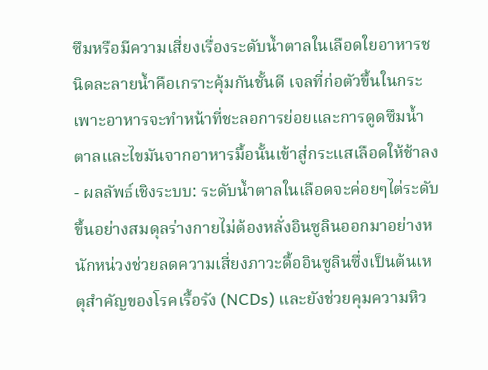ซึมหรือมีความเสี่ยงเรื่องระดับน้ำตาลในเลือดใยอาหารชนิดละลายน้ำคือเกราะคุ้มกันชั้นดี เจลที่ก่อตัวขึ้นในกระเพาะอาหารจะทำหน้าที่ชะลอการย่อยและการดูดซึมน้ำตาลและไขมันจากอาหารมื้อนั้นเข้าสู่กระแสเลือดให้ช้าลง
- ผลลัพธ์เชิงระบบ: ระดับน้ำตาลในเลือดจะค่อยๆไต่ระดับขึ้นอย่างสมดุลร่างกายไม่ต้องหลั่งอินซูลินออกมาอย่างหนักหน่วงช่วยลดความเสี่ยงภาวะดื้ออินซูลินซึ่งเป็นต้นเหตุสำคัญของโรคเรื้อรัง (NCDs) และยังช่วยคุมความหิว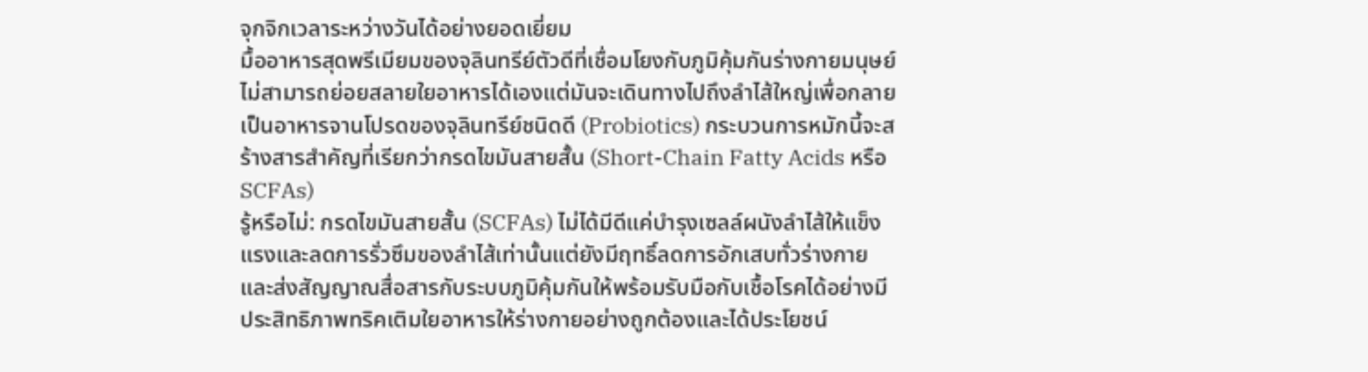จุกจิกเวลาระหว่างวันได้อย่างยอดเยี่ยม
มื้ออาหารสุดพรีเมียมของจุลินทรีย์ตัวดีที่เชื่อมโยงกับภูมิคุ้มกันร่างกายมนุษย์ไม่สามารถย่อยสลายใยอาหารได้เองแต่มันจะเดินทางไปถึงลำไส้ใหญ่เพื่อกลายเป็นอาหารจานโปรดของจุลินทรีย์ชนิดดี (Probiotics) กระบวนการหมักนี้จะสร้างสารสำคัญที่เรียกว่ากรดไขมันสายสั้น (Short-Chain Fatty Acids หรือ SCFAs)
รู้หรือไม่: กรดไขมันสายสั้น (SCFAs) ไม่ได้มีดีแค่บำรุงเซลล์ผนังลำไส้ให้แข็งแรงและลดการรั่วซึมของลำไส้เท่านั้นแต่ยังมีฤทธิ์ลดการอักเสบทั่วร่างกายและส่งสัญญาณสื่อสารกับระบบภูมิคุ้มกันให้พร้อมรับมือกับเชื้อโรคได้อย่างมีประสิทธิภาพทริคเติมใยอาหารให้ร่างกายอย่างถูกต้องและได้ประโยชน์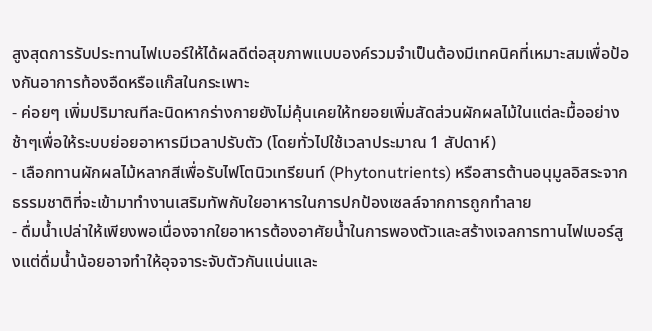สูงสุดการรับประทานไฟเบอร์ให้ได้ผลดีต่อสุขภาพแบบองค์รวมจำเป็นต้องมีเทคนิคที่เหมาะสมเพื่อป้องกันอาการท้องอืดหรือแก๊สในกระเพาะ
- ค่อยๆ เพิ่มปริมาณทีละนิดหากร่างกายยังไม่คุ้นเคยให้ทยอยเพิ่มสัดส่วนผักผลไม้ในแต่ละมื้ออย่างช้าๆเพื่อให้ระบบย่อยอาหารมีเวลาปรับตัว (โดยทั่วไปใช้เวลาประมาณ 1 สัปดาห์)
- เลือกทานผักผลไม้หลากสีเพื่อรับไฟโตนิวเทรียนท์ (Phytonutrients) หรือสารต้านอนุมูลอิสระจากธรรมชาติที่จะเข้ามาทำงานเสริมทัพกับใยอาหารในการปกป้องเซลล์จากการถูกทำลาย
- ดื่มน้ำเปล่าให้เพียงพอเนื่องจากใยอาหารต้องอาศัยน้ำในการพองตัวและสร้างเจลการทานไฟเบอร์สูงแต่ดื่มน้ำน้อยอาจทำให้อุจจาระจับตัวกันแน่นและ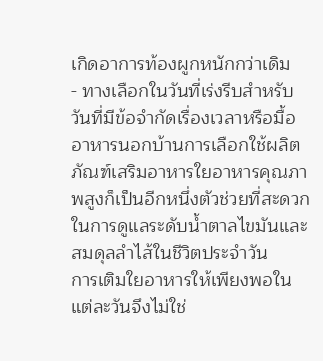เกิดอาการท้องผูกหนักกว่าเดิม
- ทางเลือกในวันที่เร่งรีบสำหรับวันที่มีข้อจำกัดเรื่องเวลาหรือมื้ออาหารนอกบ้านการเลือกใช้ผลิตภัณฑ์เสริมอาหารใยอาหารคุณภาพสูงก็เป็นอีกหนึ่งตัวช่วยที่สะดวกในการดูแลระดับน้ำตาลไขมันและสมดุลลำไส้ในชีวิตประจำวัน
การเติมใยอาหารให้เพียงพอในแต่ละวันจึงไม่ใช่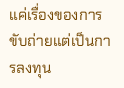แค่เรื่องของการขับถ่ายแต่เป็นการลงทุน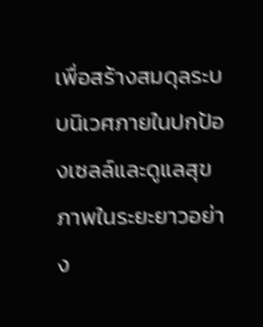เพื่อสร้างสมดุลระบบนิเวศภายในปกป้องเซลล์และดูแลสุขภาพในระยะยาวอย่าง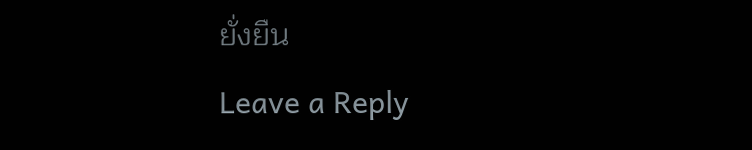ยั่งยืน
Leave a Reply